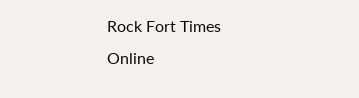Rock Fort Times
Online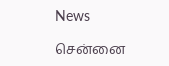News

சென்னை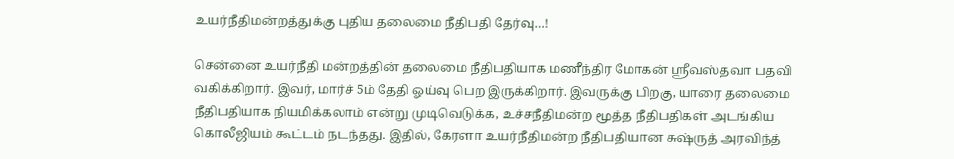உயர்நீதிமன்றத்துக்கு புதிய தலைமை நீதிபதி தேர்வு…!

சென்னை உயர்நீதி மன்றத்தின் தலைமை நீதிபதியாக மணீந்திர மோகன் ஸ்ரீவஸ்தவா பதவி வகிக்கிறார். இவர், மார்ச் 5ம் தேதி ஓய்வு பெற இருக்கிறார். இவருக்கு பிறகு, யாரை தலைமை நீதிபதியாக நியமிக்கலாம் என்று முடிவெடுக்க, உச்சநீதிமன்ற மூத்த நீதிபதிகள் அடங்கிய கொலீஜியம் கூட்டம் நடந்தது. இதில், கேரளா உயர்நீதிமன்ற நீதிபதியான சுஷ்ருத் அரவிந்த்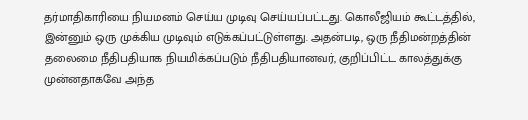தர்மாதிகாரியை நியமனம் செய்ய முடிவு செய்யப்பட்டது. கொலீஜியம் கூட்டத்தில், இன்னும் ஒரு முக்கிய முடிவும் எடுக்கப்பட்டுள்ளது. அதன்படி, ஒரு நீதிமன்றத்தின் தலைமை நீதிபதியாக நியமிக்கப்படும் நீதிபதியானவர், குறிப்பிட்ட காலத்துக்கு முன்னதாகவே அந்த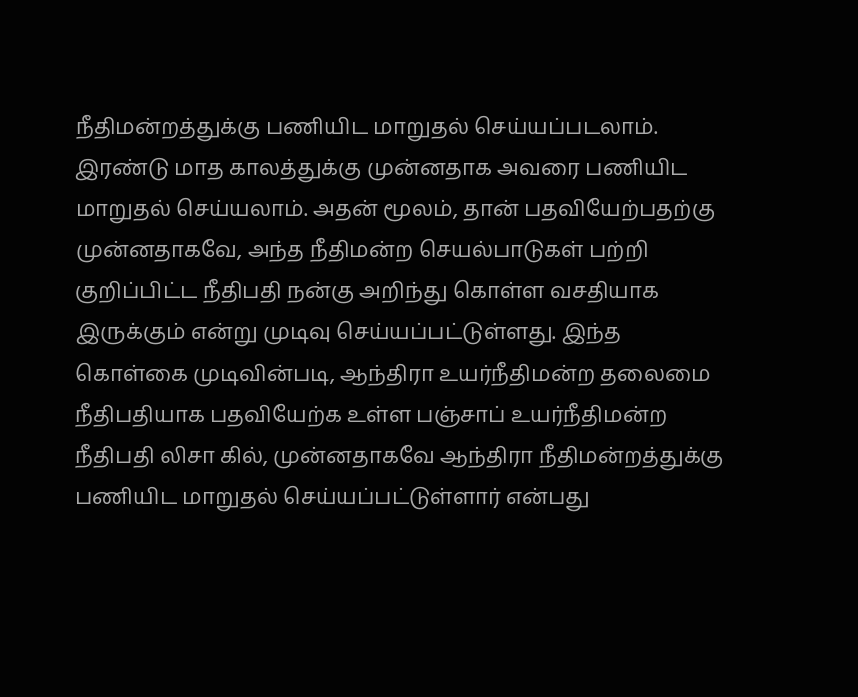நீதிமன்றத்துக்கு பணியிட மாறுதல் செய்யப்படலாம். இரண்டு மாத காலத்துக்கு முன்னதாக அவரை பணியிட மாறுதல் செய்யலாம். அதன் மூலம், தான் பதவியேற்பதற்கு முன்னதாகவே, அந்த நீதிமன்ற செயல்பாடுகள் பற்றி குறிப்பிட்ட நீதிபதி நன்கு அறிந்து கொள்ள வசதியாக இருக்கும் என்று முடிவு செய்யப்பட்டுள்ளது. இந்த கொள்கை முடிவின்படி, ஆந்திரா உயர்நீதிமன்ற தலைமை நீதிபதியாக பதவியேற்க உள்ள பஞ்சாப் உயர்நீதிமன்ற நீதிபதி லிசா கில், முன்னதாகவே ஆந்திரா நீதிமன்றத்துக்கு பணியிட மாறுதல் செய்யப்பட்டுள்ளார் என்பது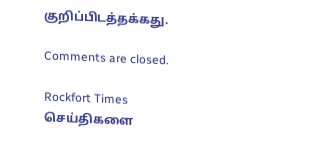குறிப்பிடத்தக்கது.

Comments are closed.

Rockfort Times செய்திகளை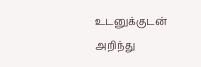உடனுக்குடன் அறிந்து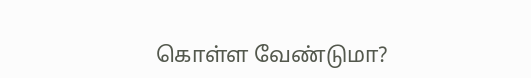கொள்ள வேண்டுமா?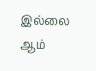இல்லை ஆம்